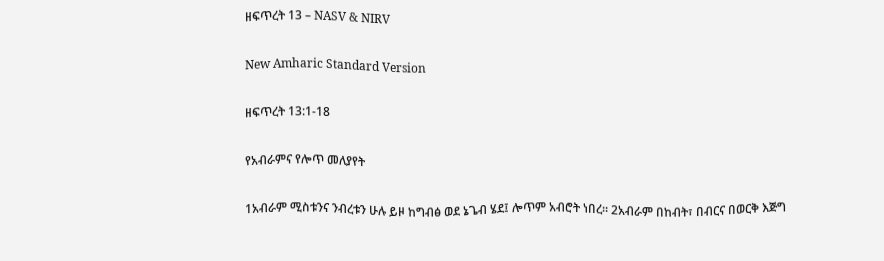ዘፍጥረት 13 – NASV & NIRV

New Amharic Standard Version

ዘፍጥረት 13:1-18

የአብራምና የሎጥ መለያየት

1አብራም ሚስቱንና ንብረቱን ሁሉ ይዞ ከግብፅ ወደ ኔጌብ ሄደ፤ ሎጥም አብሮት ነበረ። 2አብራም በከብት፣ በብርና በወርቅ እጅግ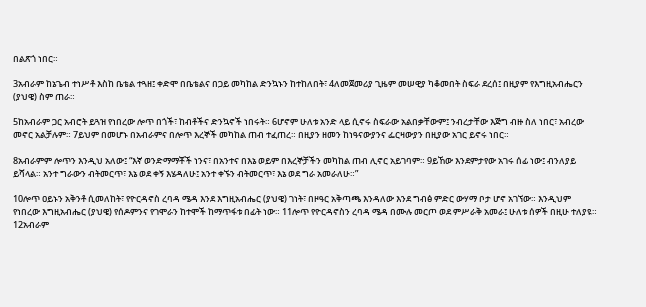በልጽጎ ነበር።

3አብራም ከኔጌብ ተነሥቶ እስከ ቤቴል ተጓዘ፤ ቀድሞ በቤቴልና በጋይ መካከል ድንኳኑን ከተከለበት፣ 4ለመጀመሪያ ጊዜም መሠዊያ ካቆመበት ስፍራ ደረሰ፤ በዚያም የእግዚአብሔርን (ያህዌ) ስም ጠራ።

5ከአብራም ጋር አብሮት ይጓዝ የነበረው ሎጥ በጎች፣ ከብቶችና ድንኳኖች ነበሩት። 6ሆኖም ሁለቱ አንድ ላይ ሲኖሩ ስፍራው አልበቃቸውም፤ ንብረታቸው እጅግ ብዙ ስለ ነበር፣ አብረው መኖር አልቻሉም። 7ይህም በመሆኑ በአብራምና በሎጥ እረኞች መካከል ጠብ ተፈጠረ። በዚያን ዘመን ከነዓናውያንና ፌርዛውያን በዚያው አገር ይኖሩ ነበር።

8አብራምም ሎጥን እንዲህ አለው፤ “እኛ ወንድማማቾች ነንና፣ በአንተና በእኔ ወይም በእረኞቻችን መካከል ጠብ ሊኖር አይገባም። 9ይኸው እንደምታየው አገሩ ሰፊ ነው፤ ብንለያይ ይሻላል። አንተ ግራውን ብትመርጥ፣ እኔ ወደ ቀኝ እሄዳለሁ፤ አንተ ቀኙን ብትመርጥ፣ እኔ ወደ ግራ አመራለሁ።”

10ሎጥ ዐይኑን አቅንቶ ሲመለከት፣ የዮርዳኖስ ረባዳ ሜዳ እንደ እግዚአብሔር (ያህዌ) ገነት፣ በዞዓር አቅጣጫ እንዳለው እንደ ግብፅ ምድር ውሃማ ቦታ ሆኖ አገኘው። እንዲህም የነበረው እግዚአብሔር (ያህዌ) የሰዶምንና የገሞራን ከተሞች ከማጥፋቱ በፊት ነው። 11ሎጥ የዮርዳኖስን ረባዳ ሜዳ በሙሉ መርጦ ወደ ምሥራቅ አመራ፤ ሁለቱ ሰዎች በዚሁ ተለያዩ። 12አብራም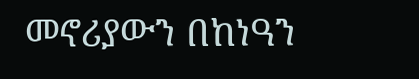መኖሪያውን በከነዓን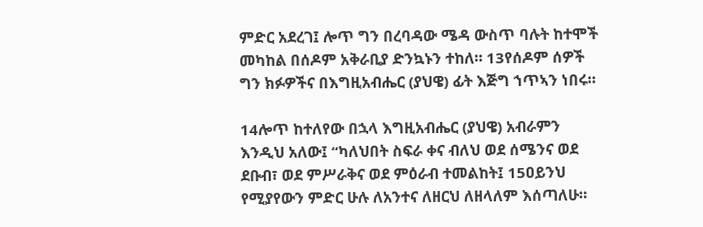ምድር አደረገ፤ ሎጥ ግን በረባዳው ሜዳ ውስጥ ባሉት ከተሞች መካከል በሰዶም አቅራቢያ ድንኳኑን ተከለ። 13የሰዶም ሰዎች ግን ክፉዎችና በእግዚአብሔር (ያህዌ) ፊት እጅግ ኀጥኣን ነበሩ።

14ሎጥ ከተለየው በኋላ እግዚአብሔር (ያህዌ) አብራምን እንዲህ አለው፤ “ካለህበት ስፍራ ቀና ብለህ ወደ ሰሜንና ወደ ደቡብ፣ ወደ ምሥራቅና ወደ ምዕራብ ተመልከት፤ 15ዐይንህ የሚያየውን ምድር ሁሉ ለአንተና ለዘርህ ለዘላለም እሰጣለሁ።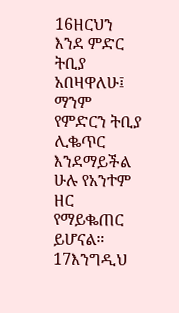16ዘርህን እንደ ምድር ትቢያ አበዛዋለሁ፤ ማንም የምድርን ትቢያ ሊቈጥር እንደማይችል ሁሉ የአንተም ዘር የማይቈጠር ይሆናል። 17እንግዲህ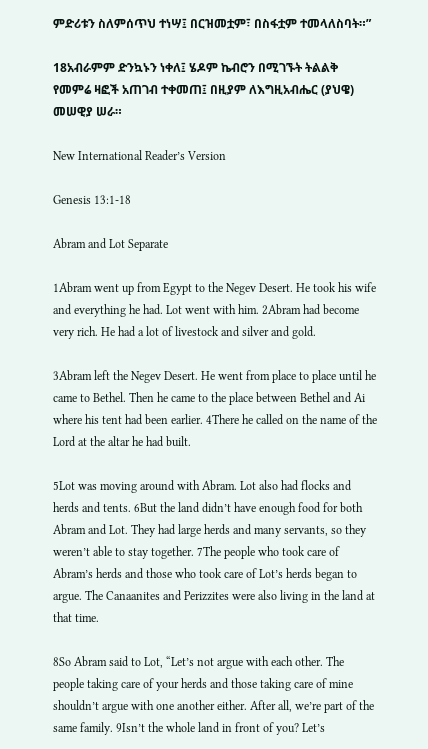ምድሪቱን ስለምሰጥህ ተነሣ፤ በርዝመቷም፣ በስፋቷም ተመላለስባት።”

18አብራምም ድንኳኑን ነቀለ፤ ሄዶም ኬብሮን በሚገኙት ትልልቅ የመምሬ ዛፎች አጠገብ ተቀመጠ፤ በዚያም ለእግዚአብሔር (ያህዌ) መሠዊያ ሠራ።

New International Reader’s Version

Genesis 13:1-18

Abram and Lot Separate

1Abram went up from Egypt to the Negev Desert. He took his wife and everything he had. Lot went with him. 2Abram had become very rich. He had a lot of livestock and silver and gold.

3Abram left the Negev Desert. He went from place to place until he came to Bethel. Then he came to the place between Bethel and Ai where his tent had been earlier. 4There he called on the name of the Lord at the altar he had built.

5Lot was moving around with Abram. Lot also had flocks and herds and tents. 6But the land didn’t have enough food for both Abram and Lot. They had large herds and many servants, so they weren’t able to stay together. 7The people who took care of Abram’s herds and those who took care of Lot’s herds began to argue. The Canaanites and Perizzites were also living in the land at that time.

8So Abram said to Lot, “Let’s not argue with each other. The people taking care of your herds and those taking care of mine shouldn’t argue with one another either. After all, we’re part of the same family. 9Isn’t the whole land in front of you? Let’s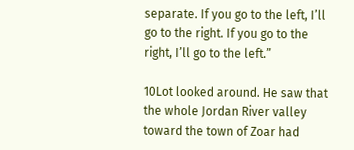separate. If you go to the left, I’ll go to the right. If you go to the right, I’ll go to the left.”

10Lot looked around. He saw that the whole Jordan River valley toward the town of Zoar had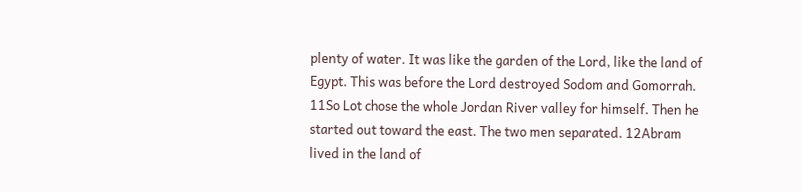plenty of water. It was like the garden of the Lord, like the land of Egypt. This was before the Lord destroyed Sodom and Gomorrah. 11So Lot chose the whole Jordan River valley for himself. Then he started out toward the east. The two men separated. 12Abram lived in the land of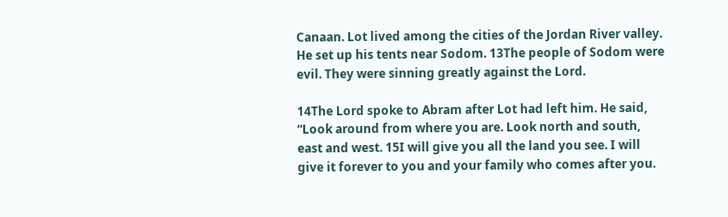Canaan. Lot lived among the cities of the Jordan River valley. He set up his tents near Sodom. 13The people of Sodom were evil. They were sinning greatly against the Lord.

14The Lord spoke to Abram after Lot had left him. He said, “Look around from where you are. Look north and south, east and west. 15I will give you all the land you see. I will give it forever to you and your family who comes after you.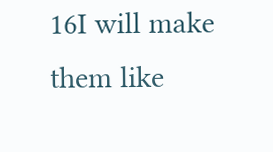16I will make them like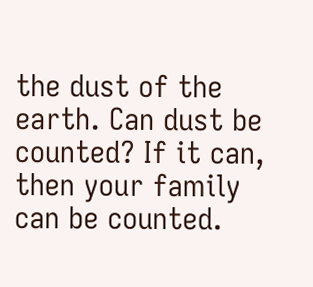the dust of the earth. Can dust be counted? If it can, then your family can be counted.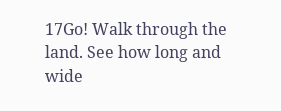17Go! Walk through the land. See how long and wide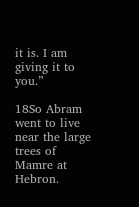it is. I am giving it to you.”

18So Abram went to live near the large trees of Mamre at Hebron.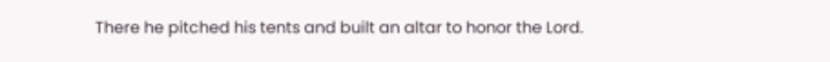There he pitched his tents and built an altar to honor the Lord.